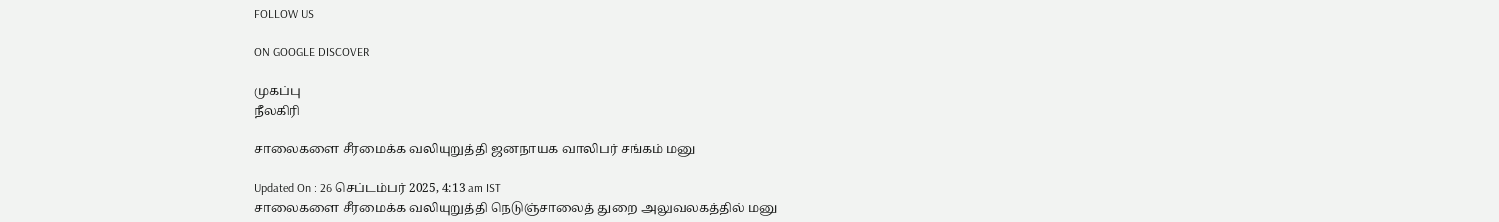FOLLOW US

ON GOOGLE DISCOVER

முகப்பு
நீலகிரி

சாலைகளை சீரமைக்க வலியுறுத்தி ஜனநாயக வாலிபர் சங்கம் மனு

Updated On : 26 செப்டம்பர் 2025, 4:13 am IST
சாலைகளை சீரமைக்க வலியுறுத்தி நெடுஞ்சாலைத் துறை அலுவலகத்தில் மனு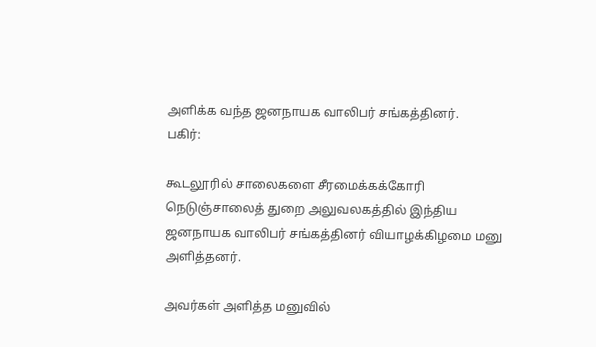அளிக்க வந்த ஜனநாயக வாலிபர் சங்கத்தினர்.
பகிர்:

கூடலூரில் சாலைகளை சீரமைக்கக்கோரி நெடுஞ்சாலைத் துறை அலுவலகத்தில் இந்திய ஜனநாயக வாலிபர் சங்கத்தினர் வியாழக்கிழமை மனு அளித்தனர்.

அவர்கள் அளித்த மனுவில்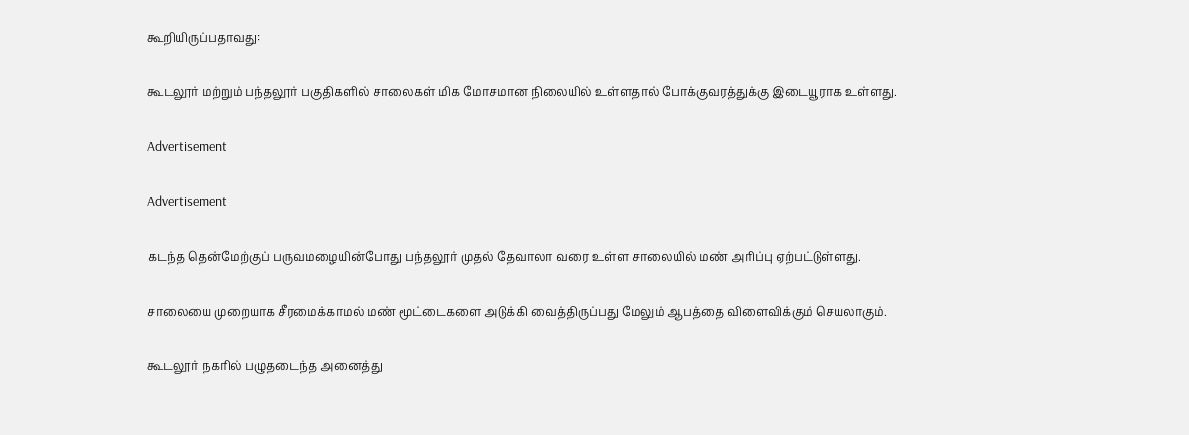கூறியிருப்பதாவது:

கூடலூர் மற்றும் பந்தலூர் பகுதிகளில் சாலைகள் மிக மோசமான நிலையில் உள்ளதால் போக்குவரத்துக்கு இடையூராக உள்ளது.

Advertisement

Advertisement

கடந்த தென்மேற்குப் பருவமழையின்போது பந்தலூர் முதல் தேவாலா வரை உள்ள சாலையில் மண் அரிப்பு ஏற்பட்டுள்ளது.

சாலையை முறையாக சீரமைக்காமல் மண் மூட்டைகளை அடுக்கி வைத்திருப்பது மேலும் ஆபத்தை விளைவிக்கும் செயலாகும்.

கூடலூர் நகரில் பழுதடைந்த அனைத்து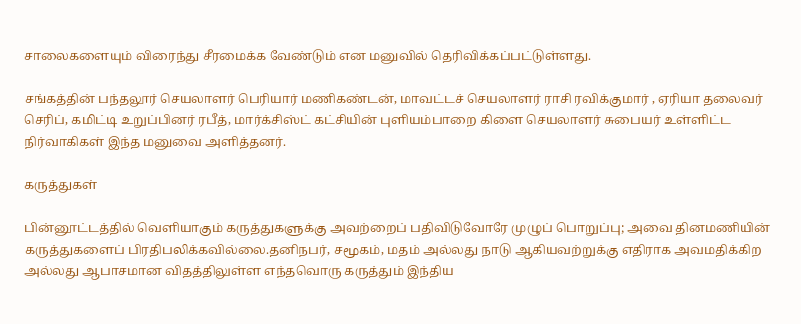சாலைகளையும் விரைந்து சீரமைக்க வேண்டும் என மனுவில் தெரிவிக்கப்பட்டுள்ளது.

சங்கத்தின் பந்தலூர் செயலாளர் பெரியார் மணிகண்டன், மாவட்டச் செயலாளர் ராசி ரவிக்குமார் , ஏரியா தலைவர் செரிப், கமிட்டி உறுப்பினர் ரபீத், மார்க்சிஸ்ட் கட்சியின் புளியம்பாறை கிளை செயலாளர் சுபையர் உள்ளிட்ட நிர்வாகிகள் இந்த மனுவை அளித்தனர்.

கருத்துகள்

பின்னூட்டத்தில் வெளியாகும் கருத்துகளுக்கு அவற்றைப் பதிவிடுவோரே முழுப் பொறுப்பு; அவை தினமணியின் கருத்துகளைப் பிரதிபலிக்கவில்லை.தனிநபர், சமூகம், மதம் அல்லது நாடு ஆகியவற்றுக்கு எதிராக அவமதிக்கிற அல்லது ஆபாசமான விதத்திலுள்ள எந்தவொரு கருத்தும் இந்திய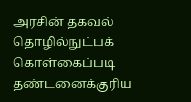அரசின் தகவல் தொழில்நுட்பக் கொள்கைப்படி தண்டனைக்குரிய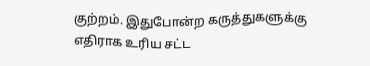குற்றம். இதுபோன்ற கருத்துகளுக்கு எதிராக உரிய சட்ட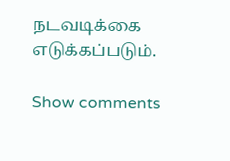நடவடிக்கை எடுக்கப்படும்.

Show comments